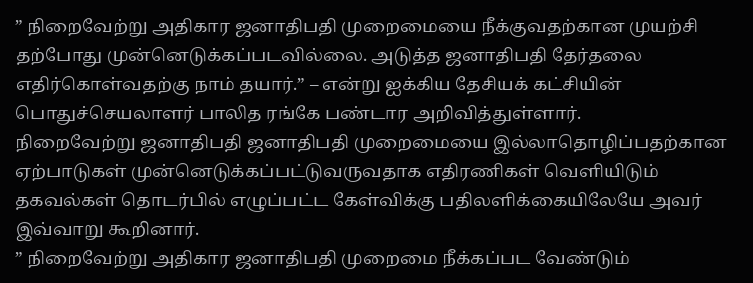” நிறைவேற்று அதிகார ஜனாதிபதி முறைமையை நீக்குவதற்கான முயற்சி தற்போது முன்னெடுக்கப்படவில்லை. அடுத்த ஜனாதிபதி தேர்தலை எதிர்கொள்வதற்கு நாம் தயார்.” – என்று ஐக்கிய தேசியக் கட்சியின் பொதுச்செயலாளர் பாலித ரங்கே பண்டார அறிவித்துள்ளார்.
நிறைவேற்று ஜனாதிபதி ஜனாதிபதி முறைமையை இல்லாதொழிப்பதற்கான ஏற்பாடுகள் முன்னெடுக்கப்பட்டுவருவதாக எதிரணிகள் வெளியிடும் தகவல்கள் தொடர்பில் எழுப்பட்ட கேள்விக்கு பதிலளிக்கையிலேயே அவர் இவ்வாறு கூறினார்.
” நிறைவேற்று அதிகார ஜனாதிபதி முறைமை நீக்கப்பட வேண்டும்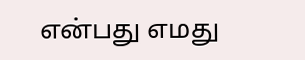என்பது எமது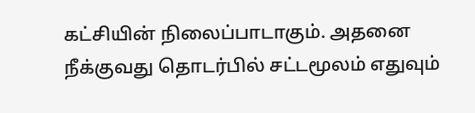கட்சியின் நிலைப்பாடாகும். அதனை நீக்குவது தொடர்பில் சட்டமூலம் எதுவும்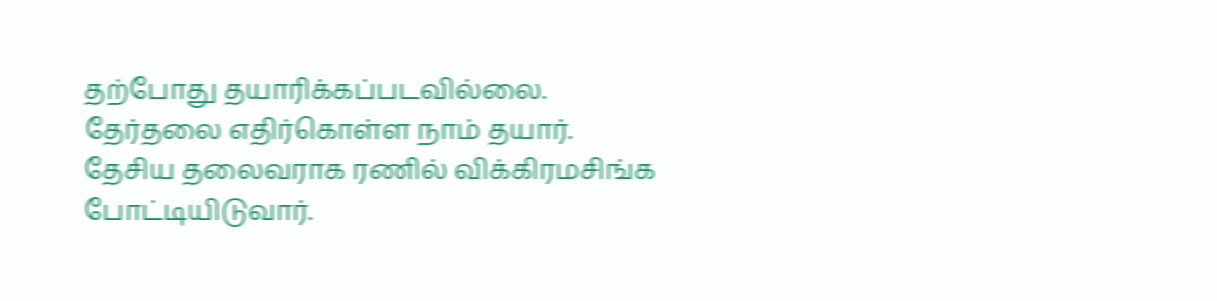தற்போது தயாரிக்கப்படவில்லை. தேர்தலை எதிர்கொள்ள நாம் தயார். தேசிய தலைவராக ரணில் விக்கிரமசிங்க போட்டியிடுவார்.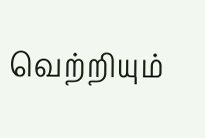வெற்றியும்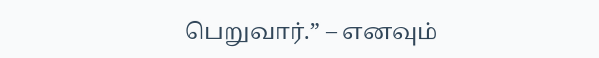பெறுவார்.” – எனவும்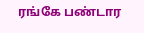ரங்கே பண்டார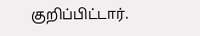குறிப்பிட்டார்.